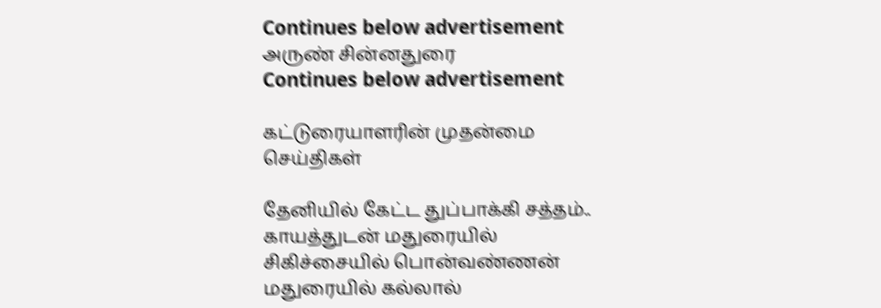Continues below advertisement
அருண் சின்னதுரை
Continues below advertisement

கட்டுரையாளரின் முதன்மை செய்திகள்

தேனியில் கேட்ட துப்பாக்கி சத்தம்.. காயத்துடன் மதுரையில் சிகிச்சையில் பொன்வண்ணன்
மதுரையில் கல்லால்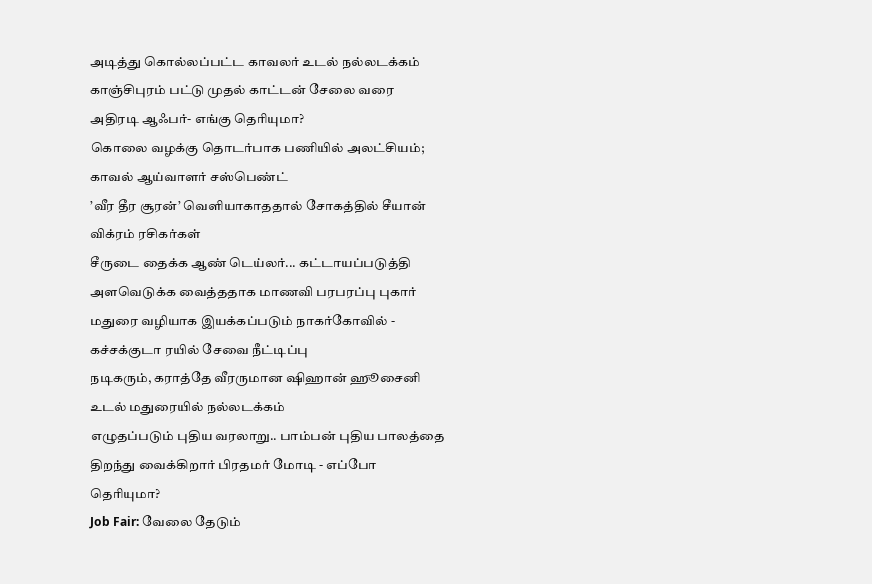அடித்து கொல்லப்பட்ட காவலர் உடல் நல்லடக்கம்
காஞ்சிபுரம் பட்டு முதல் காட்டன் சேலை வரை அதிரடி ஆஃபர்- எங்கு தெரியுமா?
கொலை வழக்கு தொடர்பாக பணியில் அலட்சியம்; காவல் ஆய்வாளர் சஸ்பெண்ட்
’வீர தீர சூரன்’ வெளியாகாததால் சோகத்தில் சீயான் விக்ரம் ரசிகர்கள்
சீருடை தைக்க ஆண் டெய்லர்... கட்டாயப்படுத்தி அளவெடுக்க வைத்ததாக மாணவி பரபரப்பு புகார்
மதுரை வழியாக இயக்கப்படும் நாகர்கோவில் - கச்சக்குடா ரயில் சேவை நீட்டிப்பு
நடிகரும், கராத்தே வீரருமான ஷிஹான் ஹூசைனி உடல் மதுரையில் நல்லடக்கம்
எழுதப்படும் புதிய வரலாறு.. பாம்பன் புதிய பாலத்தை திறந்து வைக்கிறார் பிரதமர் மோடி - எப்போ தெரியுமா?
Job Fair: வேலை தேடும்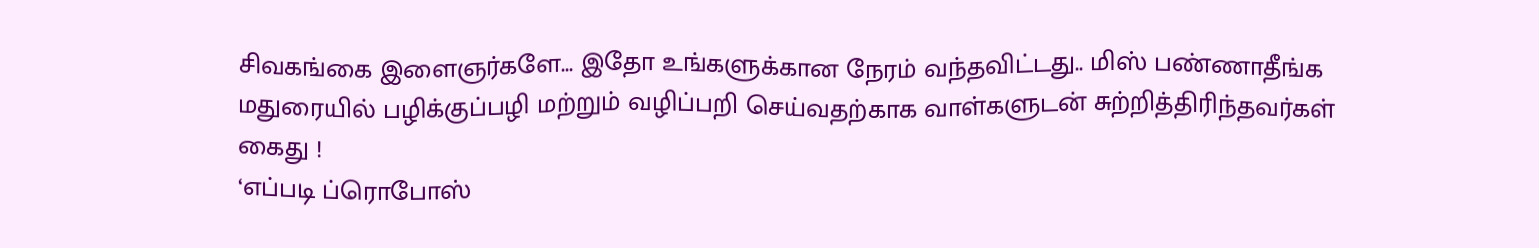சிவகங்கை இளைஞர்களே... இதோ உங்களுக்கான நேரம் வந்தவிட்டது.. மிஸ் பண்ணாதீங்க
மதுரையில் பழிக்குப்பழி மற்றும் வழிப்பறி செய்வதற்காக வாள்களுடன் சுற்றித்திரிந்தவர்கள் கைது !
‘எப்படி ப்ரொபோஸ்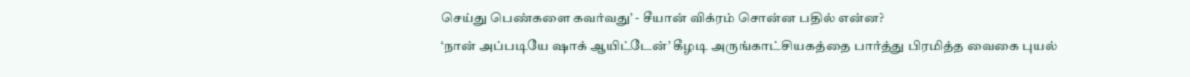செய்து பெண்களை கவர்வது’ - சீயான் விக்ரம் சொன்ன பதில் என்ன?
‘நான் அப்படியே ஷாக் ஆயிட்டேன்’ கீழடி அருங்காட்சியகத்தை பார்த்து பிரமித்த வைகை புயல்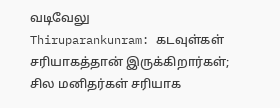வடிவேலு
Thiruparankunram: கடவுள்கள் சரியாகத்தான் இருக்கிறார்கள்; சில மனிதர்கள் சரியாக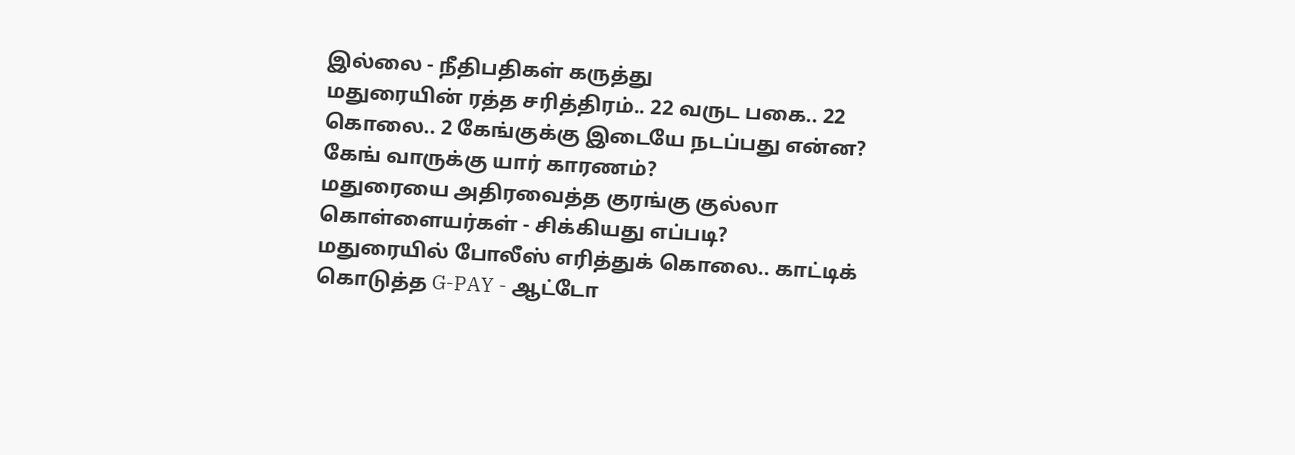இல்லை - நீதிபதிகள் கருத்து
மதுரையின் ரத்த சரித்திரம்.. 22 வருட பகை.. 22 கொலை.. 2 கேங்குக்கு இடையே நடப்பது என்ன? கேங் வாருக்கு யார் காரணம்?
மதுரையை அதிரவைத்த குரங்கு குல்லா கொள்ளையர்கள் - சிக்கியது எப்படி?
மதுரையில் போலீஸ் எரித்துக் கொலை.. காட்டிக் கொடுத்த G-PAY - ஆட்டோ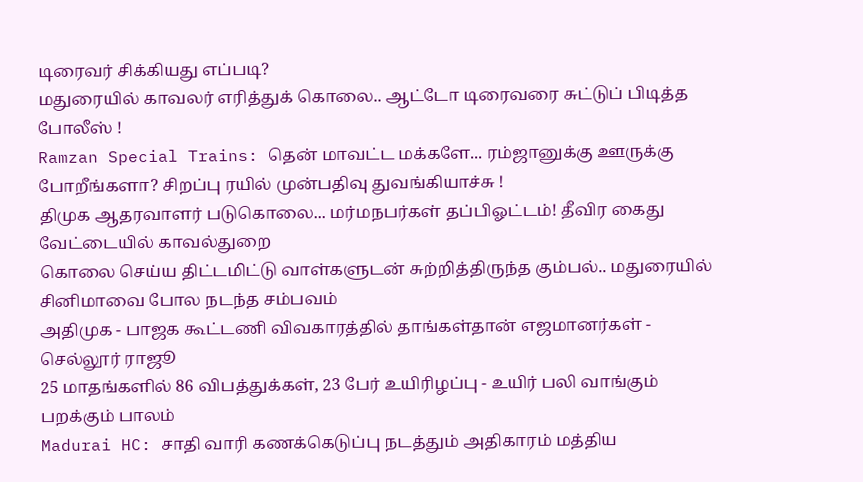டிரைவர் சிக்கியது எப்படி?
மதுரையில் காவலர் எரித்துக் கொலை.. ஆட்டோ டிரைவரை சுட்டுப் பிடித்த போலீஸ் !
Ramzan Special Trains: தென் மாவட்ட மக்களே... ரம்ஜானுக்கு ஊருக்கு போறீங்களா? சிறப்பு ரயில் முன்பதிவு துவங்கியாச்சு !
திமுக ஆதரவாளர் படுகொலை... மர்மநபர்கள் தப்பிஓட்டம்! தீவிர கைது வேட்டையில் காவல்துறை
கொலை செய்ய திட்டமிட்டு வாள்களுடன் சுற்றித்திருந்த கும்பல்.. மதுரையில் சினிமாவை போல நடந்த சம்பவம்
அதிமுக - பாஜக கூட்டணி விவகாரத்தில் தாங்கள்தான் எஜமானர்கள் - செல்லூர் ராஜூ
25 மாதங்களில் 86 விபத்துக்கள், 23 பேர் உயிரிழப்பு - உயிர் பலி வாங்கும் பறக்கும் பாலம்
Madurai HC: சாதி வாரி கணக்கெடுப்பு நடத்தும் அதிகாரம் மத்திய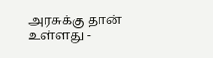அரசுக்கு தான் உள்ளது -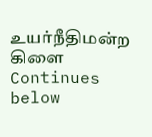உயர்நீதிமன்ற கிளை
Continues below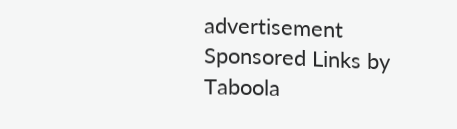advertisement
Sponsored Links by Taboola